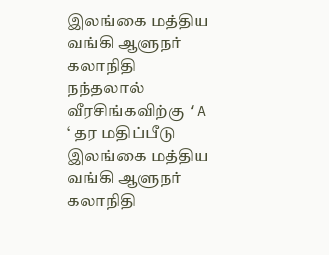இலங்கை மத்திய வங்கி ஆளுநர் கலாநிதி நந்தலால் வீரசிங்கவிற்கு ‘A ‘ தர மதிப்பீடு
இலங்கை மத்திய வங்கி ஆளுநர் கலாநிதி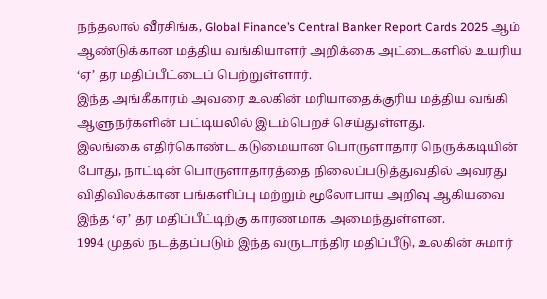நந்தலால் வீரசிங்க, Global Finance’s Central Banker Report Cards 2025 ஆம் ஆண்டுக்கான மத்திய வங்கியாளர் அறிக்கை அட்டைகளில் உயரிய ‘ஏ’ தர மதிப்பீட்டைப் பெற்றுள்ளார்.
இந்த அங்கீகாரம் அவரை உலகின் மரியாதைக்குரிய மத்திய வங்கி ஆளுநர்களின் பட்டியலில் இடம்பெறச் செய்துள்ளது.
இலங்கை எதிர்கொண்ட கடுமையான பொருளாதார நெருக்கடியின் போது, நாட்டின் பொருளாதாரத்தை நிலைப்படுத்துவதில் அவரது விதிவிலக்கான பங்களிப்பு மற்றும் மூலோபாய அறிவு ஆகியவை இந்த ‘ஏ’ தர மதிப்பீட்டிற்கு காரணமாக அமைந்துள்ளன.
1994 முதல் நடத்தப்படும் இந்த வருடாந்திர மதிப்பீடு, உலகின் சுமார்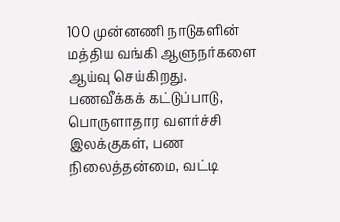100 முன்னணி நாடுகளின் மத்திய வங்கி ஆளுநர்களை ஆய்வு செய்கிறது.
பணவீக்கக் கட்டுப்பாடு, பொருளாதார வளர்ச்சி இலக்குகள், பண நிலைத்தன்மை, வட்டி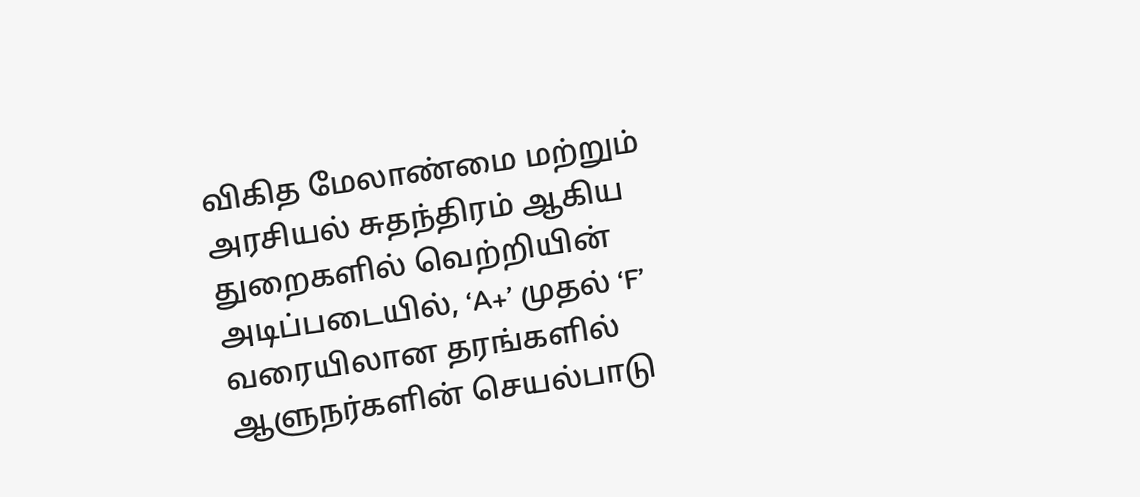விகித மேலாண்மை மற்றும் அரசியல் சுதந்திரம் ஆகிய துறைகளில் வெற்றியின் அடிப்படையில், ‘A+’ முதல் ‘F’ வரையிலான தரங்களில் ஆளுநர்களின் செயல்பாடு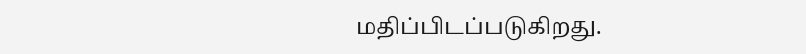மதிப்பிடப்படுகிறது.